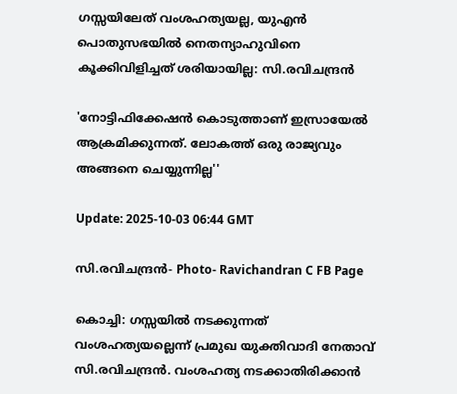ഗസ്സയിലേത് വംശഹത്യയല്ല, യുഎൻ പൊതുസഭയിൽ നെതന്യാഹുവിനെ കൂക്കിവിളിച്ചത് ശരിയായില്ല: സി.രവിചന്ദ്രൻ

'നോട്ടിഫിക്കേഷൻ കൊടുത്താണ് ഇസ്രായേൽ ആക്രമിക്കുന്നത്. ലോകത്ത് ഒരു രാജ്യവും അങ്ങനെ ചെയ്യുന്നില്ല''

Update: 2025-10-03 06:44 GMT

സി.രവിചന്ദ്രൻ- Photo- Ravichandran C FB Page

കൊച്ചി: ഗസ്സയിൽ നടക്കുന്നത് വംശഹത്യയല്ലെന്ന് പ്രമുഖ യുക്തിവാദി നേതാവ് സി.രവിചന്ദ്രൻ. വംശഹത്യ നടക്കാതിരിക്കാൻ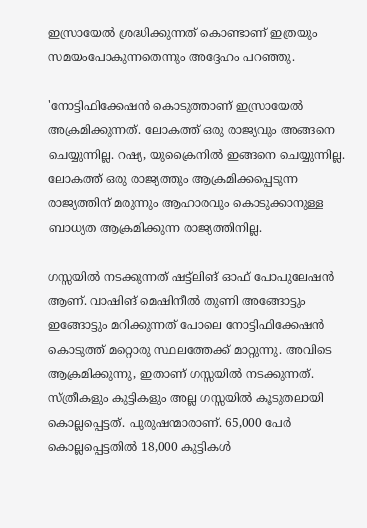ഇസ്രായേൽ ശ്രദ്ധിക്കുന്നത് കൊണ്ടാണ് ഇത്രയും സമയംപോകുന്നതെന്നും അദ്ദേഹം പറഞ്ഞു.

'നോട്ടിഫിക്കേഷൻ കൊടുത്താണ് ഇസ്രായേൽ അക്രമിക്കുന്നത്. ലോകത്ത് ഒരു രാജ്യവും അങ്ങനെ ചെയ്യുന്നില്ല. റഷ്യ, യുക്രൈനിൽ ഇങ്ങനെ ചെയ്യുന്നില്ല. ലോകത്ത് ഒരു രാജ്യത്തും ആക്രമിക്കപ്പെടുന്ന രാജ്യത്തിന് മരുന്നും ആഹാരവും കൊടുക്കാനുള്ള ബാധ്യത ആക്രമിക്കുന്ന രാജ്യത്തിനില്ല.

ഗസ്സയിൽ നടക്കുന്നത് ഷട്ട്‌ലിങ് ഓഫ് പോപുലേഷൻ ആണ്. വാഷിങ് മെഷിനീൽ തുണി അങ്ങോട്ടും ഇങ്ങോട്ടും മറിക്കുന്നത് പോലെ നോട്ടിഫിക്കേഷൻ കൊടുത്ത് മറ്റൊരു സ്ഥലത്തേക്ക് മാറ്റുന്നു. അവിടെ ആക്രമിക്കുന്നു, ഇതാണ് ഗസ്സയില്‍ നടക്കുന്നത്. സ്ത്രീകളും കുട്ടികളും അല്ല ഗസ്സയിൽ കൂടുതലായി കൊല്ലപ്പെട്ടത്. പുരുഷന്മാരാണ്. 65,000 പേർ കൊല്ലപ്പെട്ടതിൽ 18,000 കുട്ടികൾ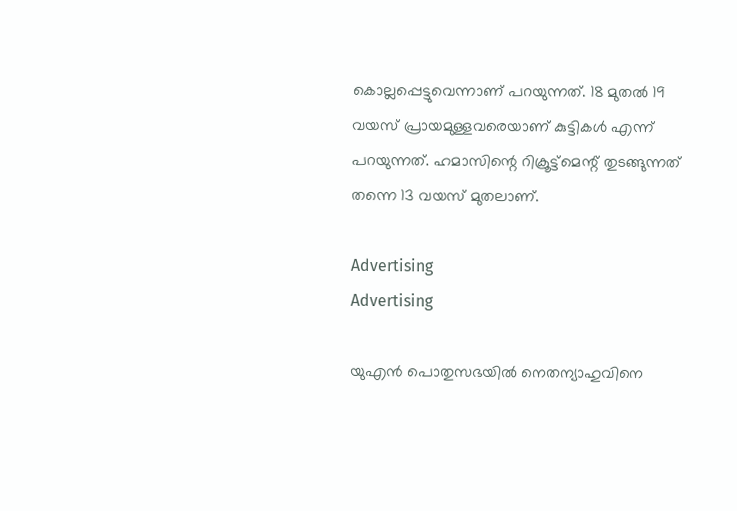കൊല്ലപ്പെട്ടുവെന്നാണ് പറയുന്നത്. 18 മുതൽ 19 വയസ് പ്രായമുള്ളവരെയാണ് കുട്ടികൾ എന്ന് പറയുന്നത്. ഹമാസിന്റെ റിക്രൂട്ട്‌മെന്റ് തുടങ്ങുന്നത് തന്നെ 13 വയസ് മുതലാണ്.

Advertising
Advertising

യുഎൻ പൊതുസഭയിൽ നെതന്യാഹുവിനെ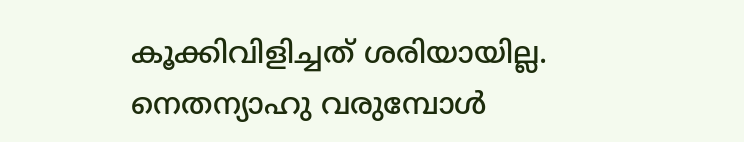കൂക്കിവിളിച്ചത് ശരിയായില്ല. നെതന്യാഹു വരുമ്പോൾ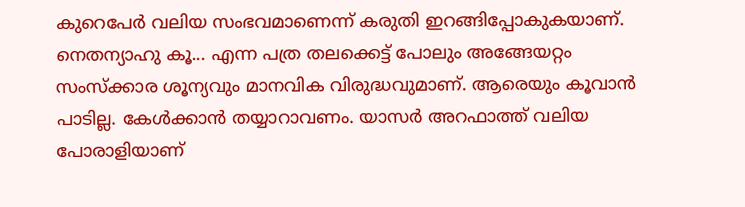കുറെപേർ വലിയ സംഭവമാണെന്ന് കരുതി ഇറങ്ങിപ്പോകുകയാണ്. നെതന്യാഹു കൂ... എന്ന പത്ര തലക്കെട്ട് പോലും അങ്ങേയറ്റം സംസ്ക്കാര ശൂന്യവും മാനവിക വിരുദ്ധവുമാണ്. ആരെയും കൂവാൻ പാടില്ല. കേൾക്കാൻ തയ്യാറാവണം. യാസർ അറഫാത്ത് വലിയ പോരാളിയാണ്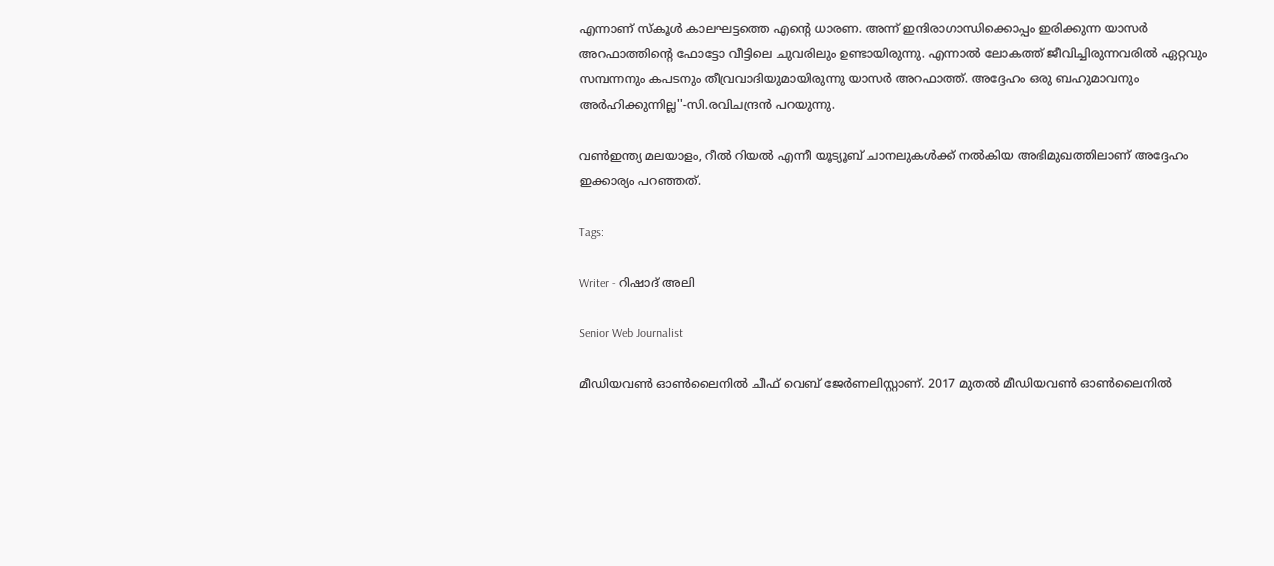എന്നാണ് സ്‌കൂൾ കാലഘട്ടത്തെ എന്റെ ധാരണ. അന്ന് ഇന്ദിരാഗാന്ധിക്കൊപ്പം ഇരിക്കുന്ന യാസര്‍ അറഫാത്തിന്റെ ഫോട്ടോ വീട്ടിലെ ചുവരിലും ഉണ്ടായിരുന്നു. എന്നാൽ ലോകത്ത് ജീവിച്ചിരുന്നവരിൽ ഏറ്റവും സമ്പന്നനും കപടനും തീവ്രവാദിയുമായിരുന്നു യാസർ അറഫാത്ത്. അദ്ദേഹം ഒരു ബഹുമാവനും അർഹിക്കുന്നില്ല''-സി.രവിചന്ദ്രൻ പറയുന്നു.

വൺഇന്ത്യ മലയാളം, റീൽ റിയൽ എന്നീ യൂട്യൂബ് ചാനലുകൾക്ക് നൽകിയ അഭിമുഖത്തിലാണ് അദ്ദേഹം ഇക്കാര്യം പറഞ്ഞത്.

Tags:

Writer - റിഷാദ് അലി

Senior Web Journalist

മീഡിയവൺ ഓൺലൈനിൽ ചീഫ് വെബ് ജേർണലിസ്റ്റാണ്. 2017 മുതൽ മീഡിയവൺ ഓൺലൈനിൽ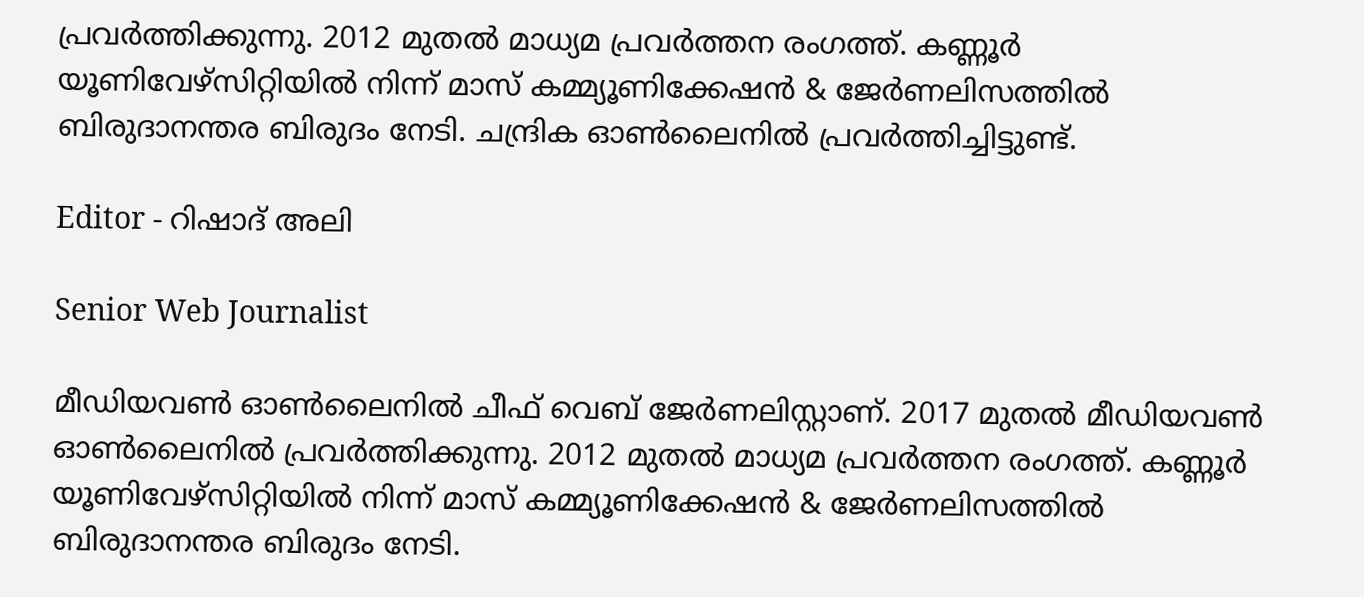പ്രവർത്തിക്കുന്നു. 2012 മുതൽ മാധ്യമ പ്രവർത്തന രംഗത്ത്. കണ്ണൂര്‍ യൂണിവേഴ്‌സിറ്റിയിൽ നിന്ന് മാസ് കമ്മ്യൂണിക്കേഷന്‍ & ജേര്‍ണലിസത്തില്‍ ബിരുദാനന്തര ബിരുദം നേടി. ചന്ദ്രിക ഓണ്‍ലൈനില്‍ പ്രവര്‍ത്തിച്ചിട്ടുണ്ട്.

Editor - റിഷാദ് അലി

Senior Web Journalist

മീഡിയവൺ ഓൺലൈനിൽ ചീഫ് വെബ് ജേർണലിസ്റ്റാണ്. 2017 മുതൽ മീഡിയവൺ ഓൺലൈനിൽ പ്രവർത്തിക്കുന്നു. 2012 മുതൽ മാധ്യമ പ്രവർത്തന രംഗത്ത്. കണ്ണൂര്‍ യൂണിവേഴ്‌സിറ്റിയിൽ നിന്ന് മാസ് കമ്മ്യൂണിക്കേഷന്‍ & ജേര്‍ണലിസത്തില്‍ ബിരുദാനന്തര ബിരുദം നേടി.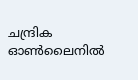ചന്ദ്രിക ഓണ്‍ലൈനില്‍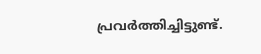പ്രവര്‍ത്തിച്ചിട്ടുണ്ട്.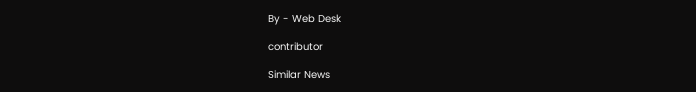By - Web Desk

contributor

Similar News